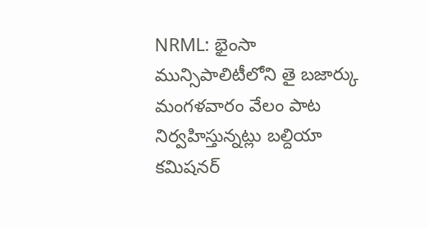NRML: భైంసా మున్సిపాలిటీలోని తై బజార్కు మంగళవారం వేలం పాట నిర్వహిస్తున్నట్లు బల్దియా కమిషనర్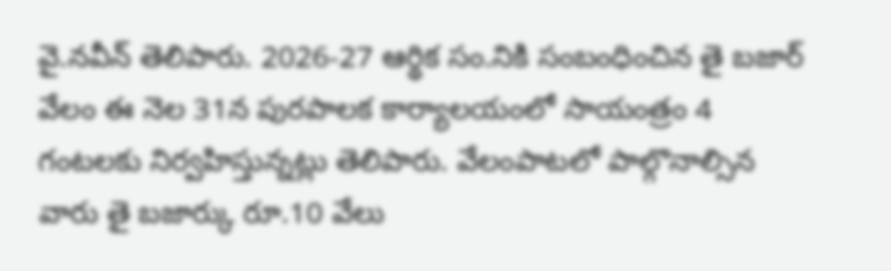వై.నవీన్ తెలిపారు. 2026-27 ఆర్థిక సం.నికి సంబంధించిన తై బజార్ వేలం ఈ నెల 31న పురపాలక కార్యాలయంలో సాయంత్రం 4 గంటలకు నిర్వహిస్తున్నట్లు తెలిపారు. వేలంపాటలో పాల్గొనాల్సిన వారు తై బజార్కు రూ.10 వేలు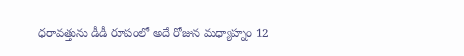ధరావత్తును డీడీ రూపంలో అదే రోజున మధ్యాహ్నం 12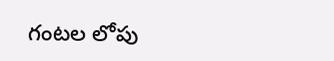గంటల లోపు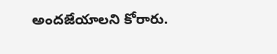అందజేయాలని కోరారు.